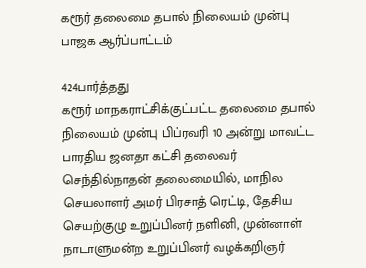கரூர் தலைமை தபால் நிலையம் முன்பு பாஜக ஆர்ப்பாட்டம்

424பார்த்தது
கரூர் மாநகராட்சிக்குட்பட்ட தலைமை தபால் நிலையம் முன்பு பிப்ரவரி 10 அன்று மாவட்ட பாரதிய ஜனதா கட்சி தலைவர் செந்தில்நாதன் தலைமையில், மாநில செயலாளர் அமர் பிரசாத் ரெட்டி, தேசிய செயற்குழு உறுப்பினர் நளினி, முன்னாள் நாடாளுமன்ற உறுப்பினர் வழக்கறிஞர்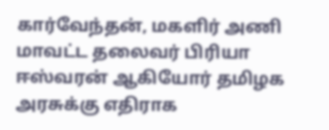கார்வேந்தன், மகளிர் அணி மாவட்ட தலைவர் பிரியா ஈஸ்வரன் ஆகியோர் தமிழக அரசுக்கு எதிராக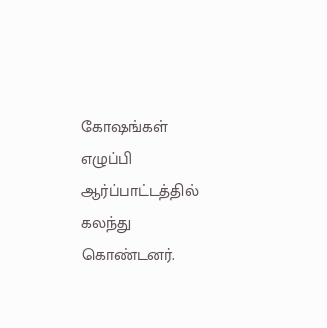கோஷங்கள் எழுப்பி ஆர்ப்பாட்டத்தில் கலந்து கொண்டனர்.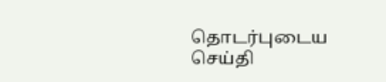தொடர்புடைய செய்தி